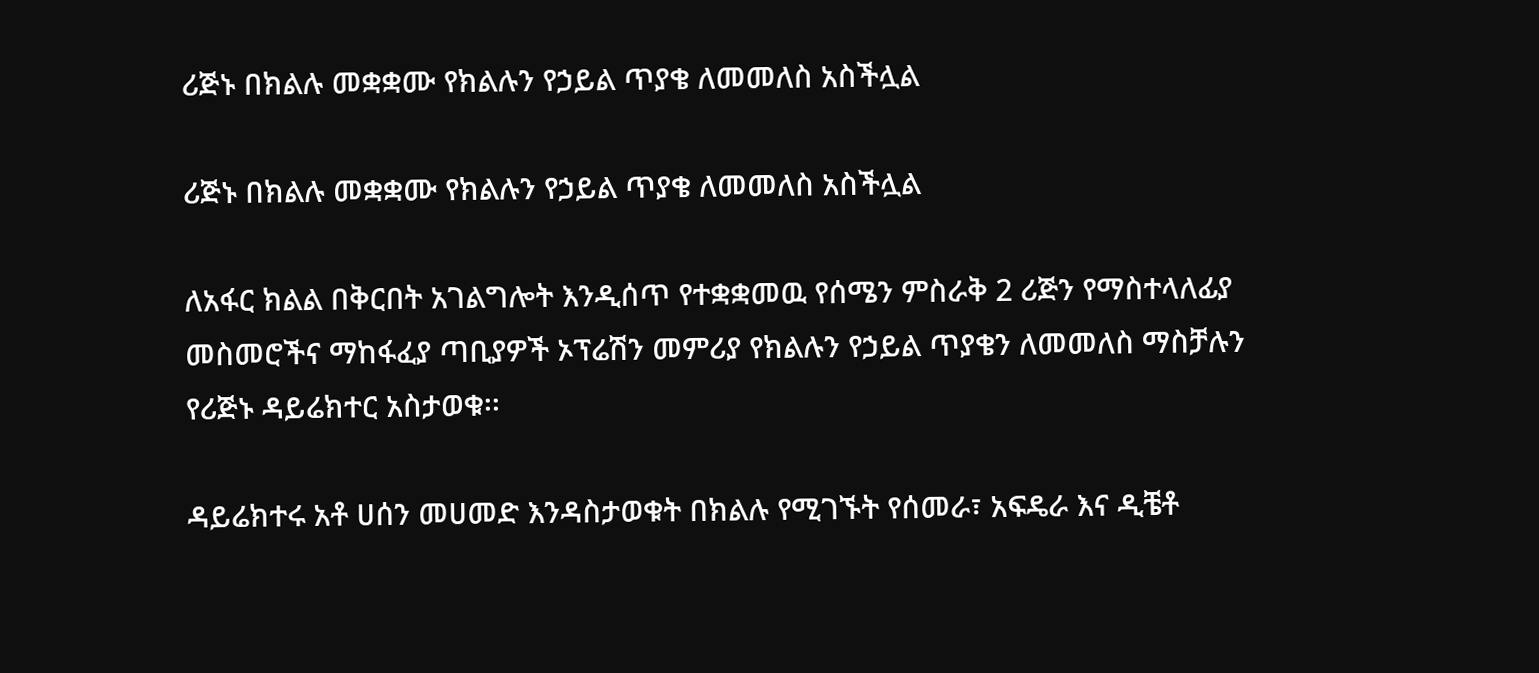ሪጅኑ በክልሉ መቋቋሙ የክልሉን የኃይል ጥያቄ ለመመለስ አስችሏል

ሪጅኑ በክልሉ መቋቋሙ የክልሉን የኃይል ጥያቄ ለመመለስ አስችሏል

ለአፋር ክልል በቅርበት አገልግሎት እንዲሰጥ የተቋቋመዉ የሰሜን ምስራቅ 2 ሪጅን የማስተላለፊያ መስመሮችና ማከፋፈያ ጣቢያዎች ኦፕሬሽን መምሪያ የክልሉን የኃይል ጥያቄን ለመመለስ ማስቻሉን የሪጅኑ ዳይሬክተር አስታወቁ፡፡

ዳይሬክተሩ አቶ ሀሰን መሀመድ እንዳስታወቁት በክልሉ የሚገኙት የሰመራ፣ አፍዴራ እና ዲቼቶ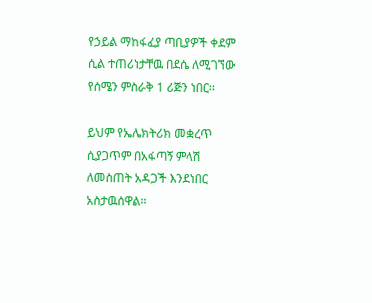የኃይል ማከፋፈያ ጣቢያዎች ቀደም ሲል ተጠሪነታቸዉ በደሴ ለሚገኘው የሰሜን ምስራቅ 1 ሪጅን ነበር፡፡

ይህም የኤሌክትሪክ መቋረጥ ሲያጋጥም በአፋጣኝ ምላሽ ለመስጠት አዳጋች እንደነበር አስታዉሰዋል፡፡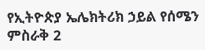የኢትዮጵያ ኤሌክትሪክ ኃይል የሰሜን ምስራቅ 2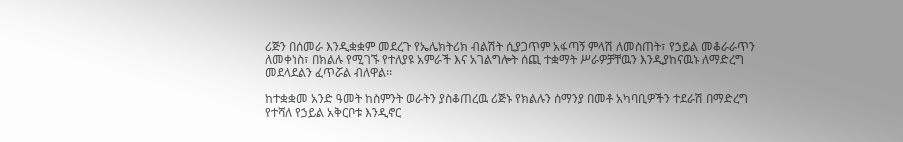ሪጅን በሰመራ እንዲቋቋም መደረጉ የኤሌክትሪክ ብልሽት ሲያጋጥም አፋጣኝ ምላሽ ለመስጠት፣ የኃይል መቆራራጥን ለመቀነስ፣ በክልሉ የሚገኙ የተለያዩ አምራች እና አገልግሎት ሰጪ ተቋማት ሥራዎቻቸዉን እንዲያከናዉኑ ለማድረግ መደላደልን ፈጥሯል ብለዋል፡፡

ከተቋቋመ አንድ ዓመት ከስምንት ወራትን ያስቆጠረዉ ሪጅኑ የክልሉን ሰማንያ በመቶ አካባቢዎችን ተደራሽ በማድረግ የተሻለ የኃይል አቅርቦቱ እንዲኖር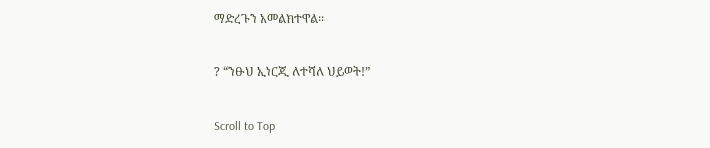ማድረጉን አመልክተዋል፡፡

? “ንፁህ ኢነርጂ ለተሻለ ህይወት!”

Scroll to Top